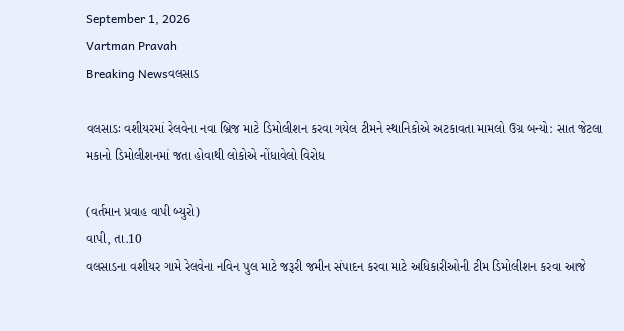September 1, 2026
Vartman Pravah
Breaking Newsવલસાડ

વલસાડઃ વશીયરમાં રેલવેના નવા બ્રિજ માટે ડિમોલીશન કરવા ગયેલ ટીમને સ્‍થાનિકોએ અટકાવતા મામલો ઉગ્ર બન્‍યો: સાત જેટલા મકાનો ડિમોલીશનમાં જતા હોવાથી લોકોએ નોંધાવેલો વિરોધ

(વર્તમાન પ્રવાહ વાપી બ્‍યુરો)
વાપી, તા.10
વલસાડના વશીયર ગામે રેલવેના નવિન પુલ માટે જરૂરી જમીન સંપાદન કરવા માટે અધિકારીઓની ટીમ ડિમોલીશન કરવા આજે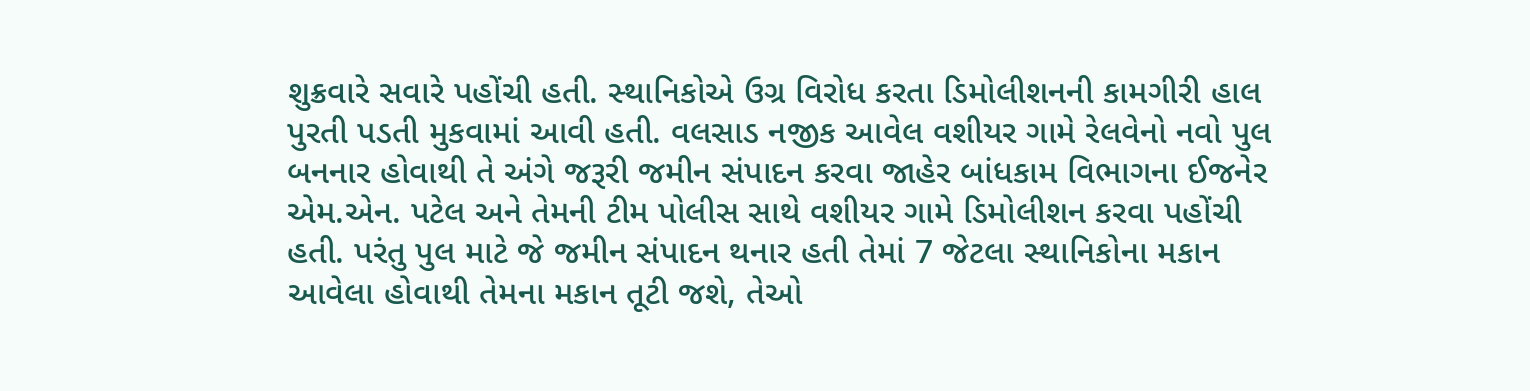શુક્રવારે સવારે પહોંચી હતી. સ્‍થાનિકોએ ઉગ્ર વિરોધ કરતા ડિમોલીશનની કામગીરી હાલ પુરતી પડતી મુકવામાં આવી હતી. વલસાડ નજીક આવેલ વશીયર ગામે રેલવેનો નવો પુલ બનનાર હોવાથી તે અંગે જરૂરી જમીન સંપાદન કરવા જાહેર બાંધકામ વિભાગના ઈજનેર એમ.એન. પટેલ અને તેમની ટીમ પોલીસ સાથે વશીયર ગામે ડિમોલીશન કરવા પહોંચી હતી. પરંતુ પુલ માટે જે જમીન સંપાદન થનાર હતી તેમાં 7 જેટલા સ્‍થાનિકોના મકાન આવેલા હોવાથી તેમના મકાન તૂટી જશે, તેઓ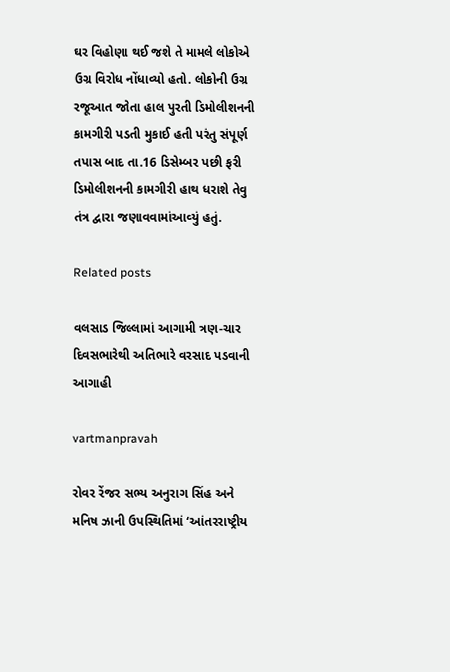ઘર વિહોણા થઈ જશે તે મામલે લોકોએ ઉગ્ર વિરોધ નોંધાવ્‍યો હતો. લોકોની ઉગ્ર રજૂઆત જોતા હાલ પુરતી ડિમોલીશનની કામગીરી પડતી મુકાઈ હતી પરંતુ સંપૂર્ણ તપાસ બાદ તા.16 ડિસેમ્‍બર પછી ફરી ડિમોલીશનની કામગીરી હાથ ધરાશે તેવુ તંત્ર દ્વારા જણાવવામાંઆવ્‍યું હતું.

Related posts

વલસાડ જિલ્લામાં આગામી ત્રણ-ચાર દિવસભારેથી અતિભારે વરસાદ પડવાની આગાહી

vartmanpravah

રોવર રેંજર સભ્ય અનુરાગ સિંહ અને મનિષ ઝાની ઉપસ્થિતિમાં ‘આંતરરાષ્ટ્રીય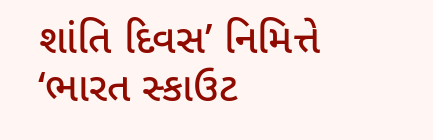શાંતિ દિવસ’ નિમિત્તે ‘ભારત સ્કાઉટ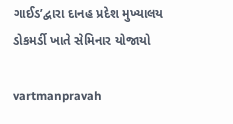ગાઈડ’દ્વારા દાનહ પ્રદેશ મુખ્યાલય ડોકમર્ડી ખાતે સેમિનાર યોજાયો

vartmanpravah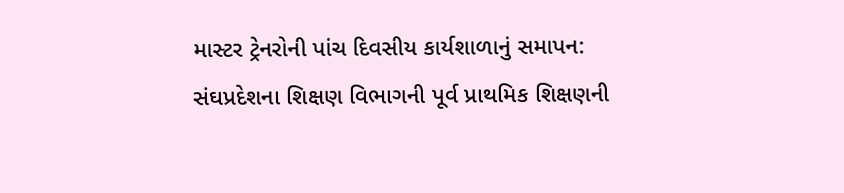માસ્‍ટર ટ્રેનરોની પાંચ દિવસીય કાર્યશાળાનું સમાપન: સંઘપ્રદેશના શિક્ષણ વિભાગની પૂર્વ પ્રાથમિક શિક્ષણની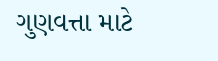ગુણવત્તા માટે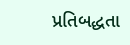પ્રતિબદ્ધતા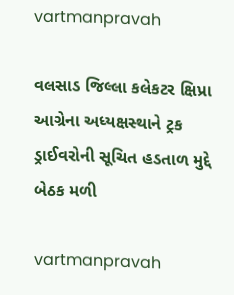vartmanpravah

વલસાડ જિલ્લા કલેકટર ક્ષિપ્રા આગ્રેના અધ્‍યક્ષસ્‍થાને ટ્રક ડ્રાઈવરોની સૂચિત હડતાળ મુદ્દે બેઠક મળી

vartmanpravah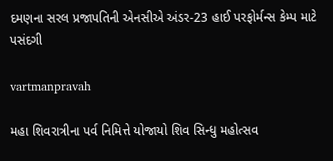દમણના સરલ પ્રજાપતિની એનસીએ અંડર-23 હાઈ પરફોર્મન્‍સ કેમ્‍પ માટે પસંદગી

vartmanpravah

મહા શિવરાત્રીના પર્વ નિમિત્તે યોજાયો શિવ સિન્‍ધુ મહોત્‍સવ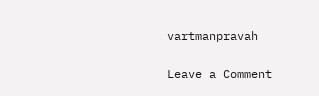vartmanpravah

Leave a Comment